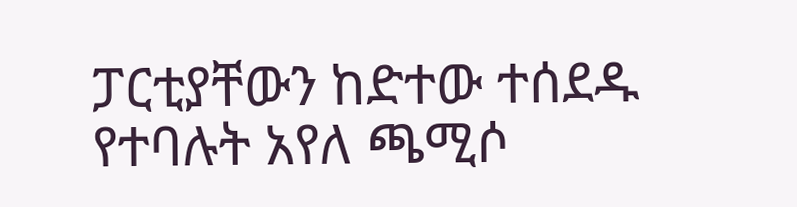ፓርቲያቸውን ከድተው ተሰደዱ የተባሉት አየለ ጫሚሶ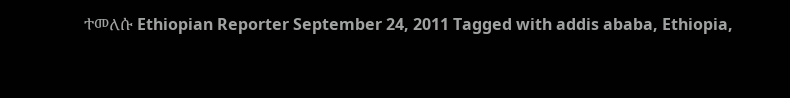ተመለሱ Ethiopian Reporter September 24, 2011 Tagged with addis ababa, Ethiopia,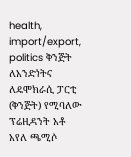health, import/export, politics ቅንጅት ለአንድነትና ለዴሞክራሲ ፓርቲ (ቅንጅት) የሚባለው ፕሬዚዳንት አቶ አየለ ጫሚሶ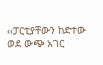‹‹ፓርቲያቸውን ከድተው ወደ ውጭ አገር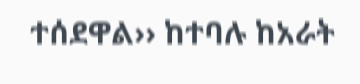ተሰደዋል›› ከተባሉ ከአራት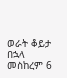ወራት ቆይታ በኋላ መስከረም 6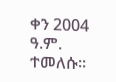ቀን 2004 ዓ.ም. ተመለሱ፡፡